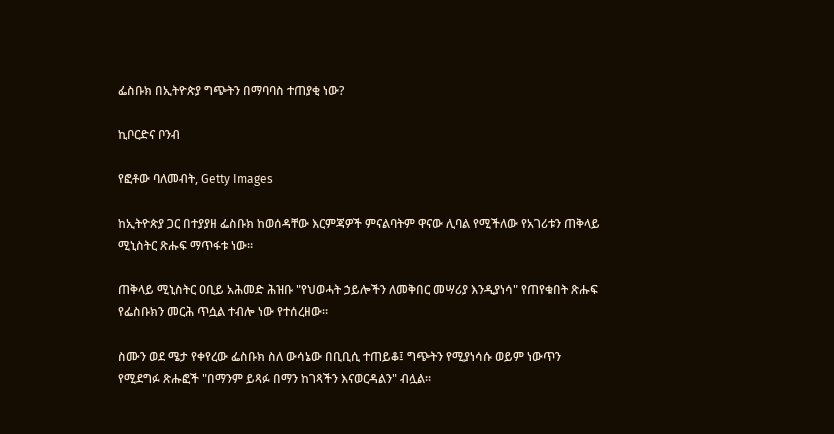ፌስቡክ በኢትዮጵያ ግጭትን በማባባስ ተጠያቂ ነው?

ኪቦርድና ቦንብ

የፎቶው ባለመብት, Getty Images

ከኢትዮጵያ ጋር በተያያዘ ፌስቡክ ከወሰዳቸው እርምጃዎች ምናልባትም ዋናው ሊባል የሚችለው የአገሪቱን ጠቅላይ ሚኒስትር ጽሑፍ ማጥፋቱ ነው።

ጠቅላይ ሚኒስትር ዐቢይ አሕመድ ሕዝቡ "የህወሓት ኃይሎችን ለመቅበር መሣሪያ እንዲያነሳ" የጠየቁበት ጽሑፍ የፌስቡክን መርሕ ጥሷል ተብሎ ነው የተሰረዘው።

ስሙን ወደ ሜታ የቀየረው ፌስቡክ ስለ ውሳኔው በቢቢሲ ተጠይቆ፤ ግጭትን የሚያነሳሱ ወይም ነውጥን የሚደግፉ ጽሑፎች "በማንም ይጻፉ በማን ከገጻችን እናወርዳልን" ብሏል።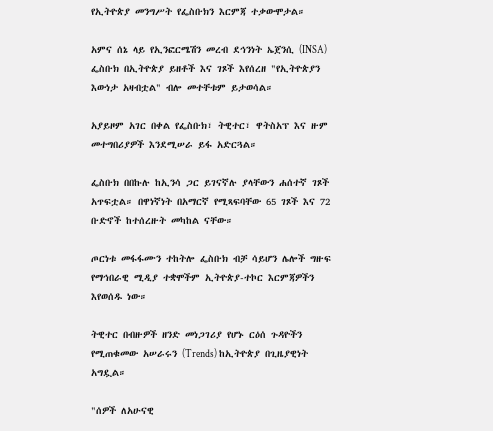የኢትዮጵያ መንግሥት የፌስቡክን እርምጃ ተቃውሞታል።

አምና ሰኔ ላይ የኢንፎርሜሽን መረብ ደኅንነት ኤጀንሲ (INSA) ፌስቡክ በኢትዮጵያ ይዘቶች እና ገጾች እየሰረዘ "የኢትዮጵያን እውነታ አዛብቷል" ብሎ መተቸቱም ይታወሳል።

አያይዞም አገር በቀል የፌስቡክ፣ ትዊተር፣ ዋትስአፕ እና ዙም መተግበሪያዎች እንደሚሠራ ይፋ አድርጓል።

ፌስቡክ በበኩሉ ከኢንሳ ጋር ይገናኛሉ ያላቸውን ሐሰተኛ ገጾች አጥፍቷል። በዋነኛነት በአማርኛ የሚጻፍባቸው 65 ገጾች እና 72 ቡድኖች ከተሰረዙት መካከል ናቸው።

ጦርነቱ መፋፋሙን ተከትሎ ፌስቡክ ብቻ ሳይሆን ሌሎች ግዙፍ የማኅበራዊ ሚዲያ ተቋሞችም ኢትዮጵያ-ተኮር እርምጃዎችን እየወሰዱ ነው።

ትዊተር በብዙዎች ዘንድ መነጋገሪያ የሆኑ ርዕሰ ጉዳዮችን የሚጠቁመው አሠራሩን (Trends) ከኢትዮጵያ በጊዜያዊነት አግዷል።

"ሰዎች ለአሁናዊ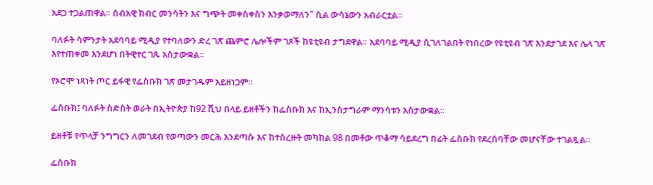አደጋ ተጋልጠዋል። ሰብአዊ ክብር መንሳትን እና ግጭት መቀስቀስን እንቃወማለን" ሲል ውሳኔውን አብራርቷል።

ባለፉት ሳምንታት አደባባይ ሚዲያ የተባለውን ድረ ገጽ ጨምሮ ሌሎችም ገጾች ከዩቲዩብ ታግደዋል። አደባባይ ሚዲያ ሲገለገልበት የነበረው የዩቲዩብ ገጽ እንደታገደ እና ሌላ ገጽ እየተጠቀመ እንደሆነ በትዊተር ገጹ አስታውቋል።

የኦሮሞ ነጻነት ጦር ይፋዊ የፌስቡክ ገጽ መታገዱም አይዘነጋም።

ፌስቡክ፤ ባለፉት ስድስት ወራት በኢትዮጵያ ከ92 ሺህ በላይ ይዘቶችን ከፌስቡክ እና ከኢንስታግራም ማንሳቱን አስታውቋል።

ይዘቶቹ የጥላቻ ንግግርን ለመገደብ የወጣውን መርሕ እንደጣሱ እና ከተሰረዙት መካከል 98 በመቶው ጥቆማ ሳይደረግ በፊት ፌስቡክ የደረሰባቸው መሆናቸው ተገልጿል።

ፌስቡክ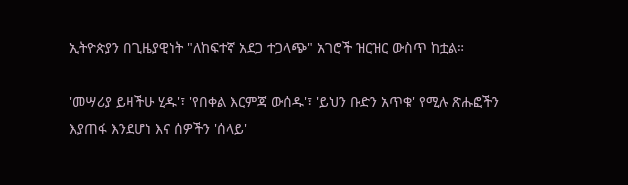ኢትዮጵያን በጊዜያዊነት "ለከፍተኛ አደጋ ተጋላጭ" አገሮች ዝርዝር ውስጥ ከቷል።

'መሣሪያ ይዛችሁ ሂዱ'፣ 'የበቀል እርምጃ ውሰዱ'፣ 'ይህን ቡድን አጥቁ' የሚሉ ጽሑፎችን እያጠፋ እንደሆነ እና ሰዎችን 'ሰላይ'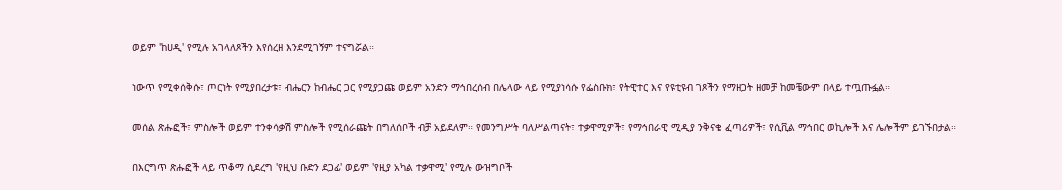ወይም 'ከሀዲ' የሚሉ አገላለጾችን እየሰረዘ እንደሚገኝም ተናግሯል።

ነውጥ የሚቀሰቅሱ፣ ጦርነት የሚያበረታቱ፣ ብሔርን ከብሔር ጋር የሚያጋጩ ወይም አንድን ማኅበረሰብ በሌላው ላይ የሚያነሳሱ የፌስቡክ፣ የትዊተር እና የዩቲዩብ ገጾችን የማዘጋት ዘመቻ ከመቼውም በላይ ተጧጡፏል።

መሰል ጽሑፎች፣ ምስሎች ወይም ተንቀሳቃሽ ምስሎች የሚሰራጩት በግለሰቦች ብቻ አይደለም። የመንግሥት ባለሥልጣናት፣ ተቃዋሚዎች፣ የማኅበራዊ ሚዲያ ንቅናቄ ፈጣሪዎች፣ የሲቪል ማኅበር ወኪሎች እና ሌሎችም ይገኙበታል።

በእርግጥ ጽሑፎች ላይ ጥቆማ ሲደረግ 'የዚህ ቡድን ደጋፊ' ወይም 'የዚያ አካል ተቃዋሚ' የሚሉ ውዝግቦች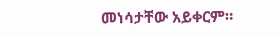መነሳታቸው አይቀርም።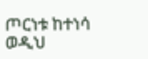ጦርነቱ ከተነሳ ወዲህ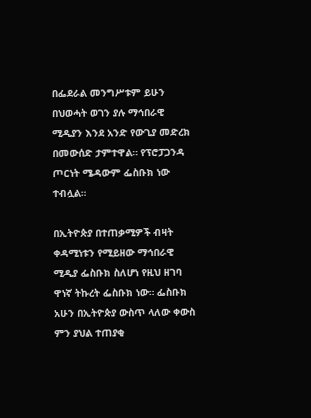በፌደራል መንግሥቱም ይሁን በህወሓት ወገን ያሉ ማኅበራዊ ሚዲያን እንደ አንድ የውጊያ መድረክ በመውሰድ ታምተዋል። የፕሮፓጋንዳ ጦርነት ሜዳውም ፌስቡክ ነው ተብሏል።

በኢትዮጵያ በተጠቃሚዎች ብዛት ቀዳሚነቱን የሚይዘው ማኅበራዊ ሚዲያ ፌስቡክ ስለሆነ የዚህ ዘገባ ዋነኛ ትኩረት ፌስቡክ ነው። ፌስቡክ አሁን በኢትዮጵያ ውስጥ ላለው ቀውስ ምን ያህል ተጠያቂ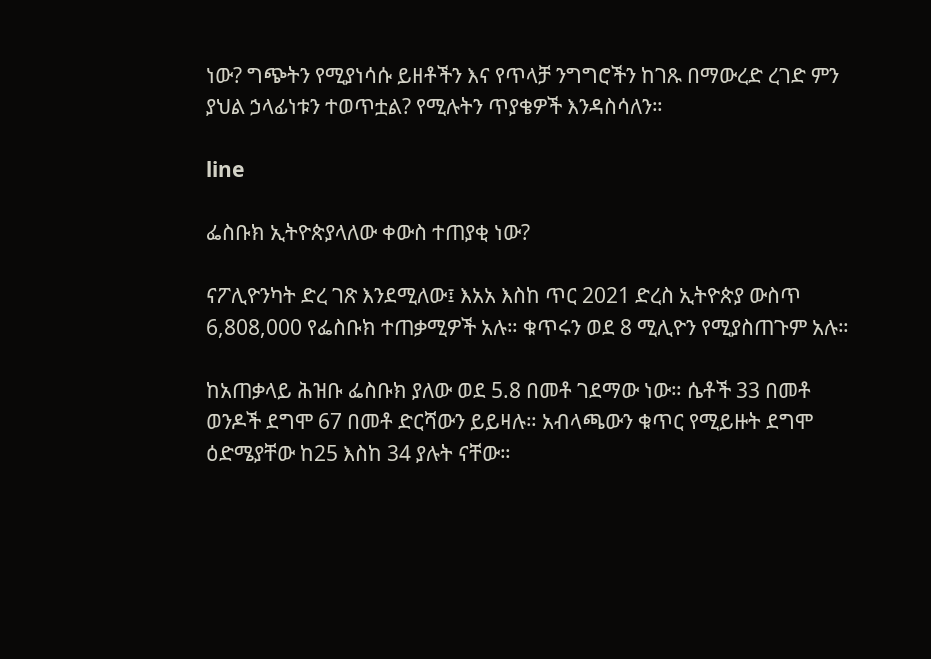ነው? ግጭትን የሚያነሳሱ ይዘቶችን እና የጥላቻ ንግግሮችን ከገጹ በማውረድ ረገድ ምን ያህል ኃላፊነቱን ተወጥቷል? የሚሉትን ጥያቄዎች እንዳስሳለን።

line

ፌስቡክ ኢትዮጵያላለው ቀውስ ተጠያቂ ነው?

ናፖሊዮንካት ድረ ገጽ እንደሚለው፤ እአአ እስከ ጥር 2021 ድረስ ኢትዮጵያ ውስጥ 6,808,000 የፌስቡክ ተጠቃሚዎች አሉ። ቁጥሩን ወደ 8 ሚሊዮን የሚያስጠጉም አሉ።

ከአጠቃላይ ሕዝቡ ፌስቡክ ያለው ወደ 5.8 በመቶ ገደማው ነው። ሴቶች 33 በመቶ ወንዶች ደግሞ 67 በመቶ ድርሻውን ይይዛሉ። አብላጫውን ቁጥር የሚይዙት ደግሞ ዕድሜያቸው ከ25 እስከ 34 ያሉት ናቸው።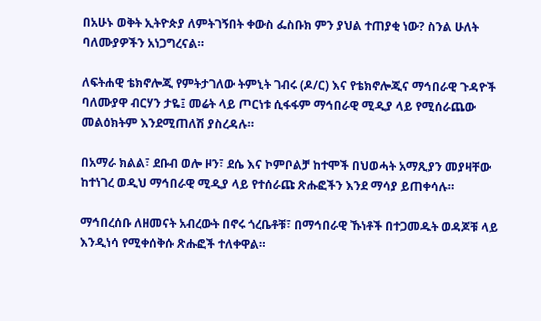በአሁኑ ወቅት ኢትዮጵያ ለምትገኝበት ቀውስ ፌስቡክ ምን ያህል ተጠያቂ ነው? ስንል ሁለት ባለሙያዎችን አነጋግረናል።

ለፍትሐዊ ቴክኖሎጂ የምትታገለው ትምኒት ገብሩ (ዶ/ር) እና የቴክኖሎጂና ማኅበራዊ ጉዳዮች ባለሙያዋ ብርሃን ታዬ፤ መሬት ላይ ጦርነቱ ሲፋፋም ማኅበራዊ ሚዲያ ላይ የሚሰራጨው መልዕክትም እንደሚጠለሽ ያስረዳሉ።

በአማራ ክልል፣ ደቡብ ወሎ ዞን፣ ደሴ እና ኮምቦልቻ ከተሞች በህወሓት አማጺያን መያዛቸው ከተነገረ ወዲህ ማኅበራዊ ሚዲያ ላይ የተሰራጩ ጽሑፎችን እንደ ማሳያ ይጠቀሳሉ።

ማኅበረሰቡ ለዘመናት አብረውት በኖሩ ጎረቤቶቹ፣ በማኅበራዊ ኹነቶች በተጋመዱት ወዳጆቹ ላይ እንዲነሳ የሚቀሰቅሱ ጽሑፎች ተለቀዋል።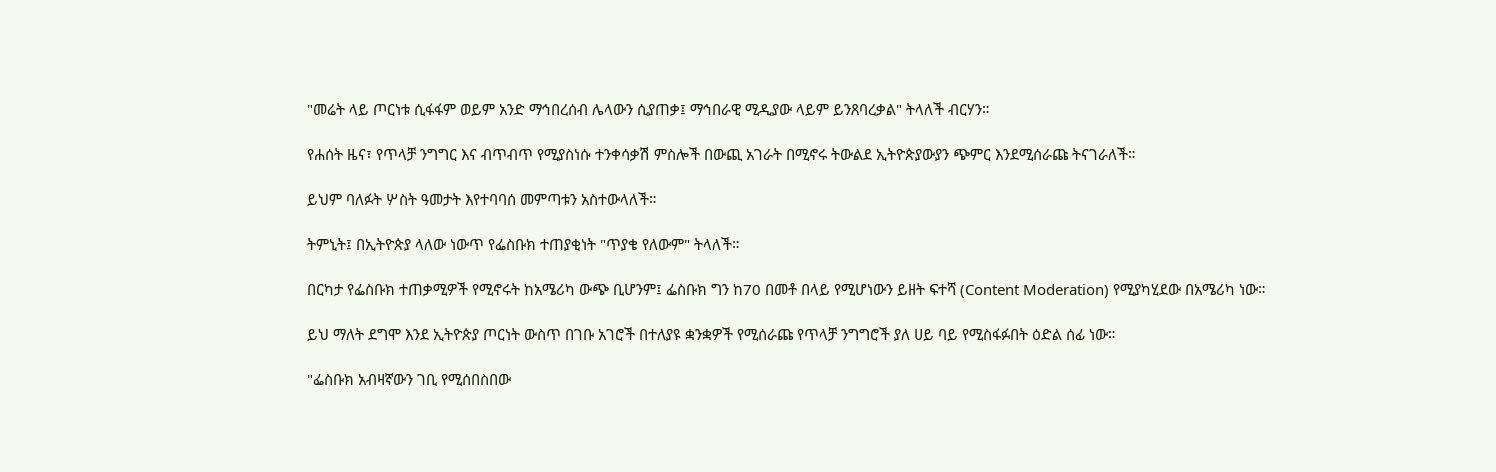"መሬት ላይ ጦርነቱ ሲፋፋም ወይም አንድ ማኅበረሰብ ሌላውን ሲያጠቃ፤ ማኅበራዊ ሚዲያው ላይም ይንጸባረቃል" ትላለች ብርሃን።

የሐሰት ዜና፣ የጥላቻ ንግግር እና ብጥብጥ የሚያስነሱ ተንቀሳቃሽ ምስሎች በውጪ አገራት በሚኖሩ ትውልደ ኢትዮጵያውያን ጭምር እንደሚሰራጩ ትናገራለች።

ይህም ባለፉት ሦስት ዓመታት እየተባባሰ መምጣቱን አስተውላለች።

ትምኒት፤ በኢትዮጵያ ላለው ነውጥ የፌስቡክ ተጠያቂነት "ጥያቄ የለውም" ትላለች።

በርካታ የፌስቡክ ተጠቃሚዎች የሚኖሩት ከአሜሪካ ውጭ ቢሆንም፤ ፌስቡክ ግን ከ70 በመቶ በላይ የሚሆነውን ይዘት ፍተሻ (Content Moderation) የሚያካሂደው በአሜሪካ ነው።

ይህ ማለት ደግሞ እንደ ኢትዮጵያ ጦርነት ውስጥ በገቡ አገሮች በተለያዩ ቋንቋዎች የሚሰራጩ የጥላቻ ንግግሮች ያለ ሀይ ባይ የሚስፋፉበት ዕድል ሰፊ ነው።

"ፌስቡክ አብዛኛውን ገቢ የሚሰበስበው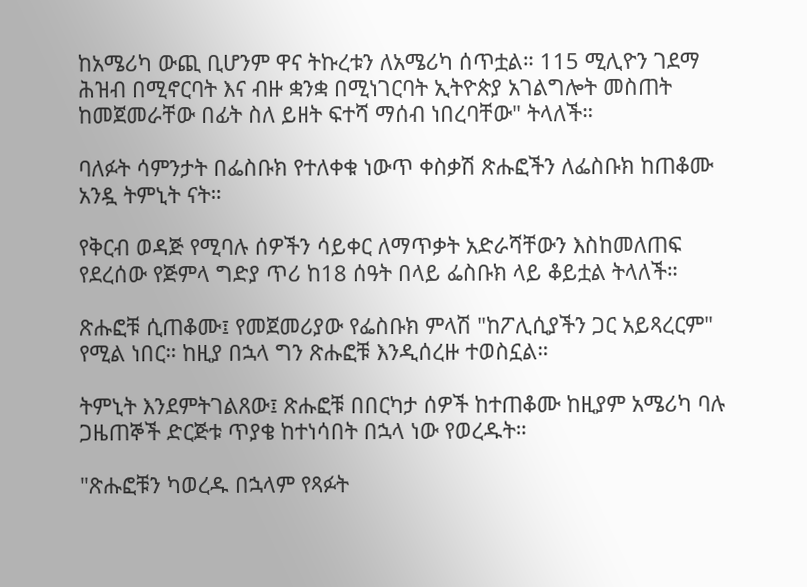ከአሜሪካ ውጪ ቢሆንም ዋና ትኩረቱን ለአሜሪካ ሰጥቷል። 115 ሚሊዮን ገደማ ሕዝብ በሚኖርባት እና ብዙ ቋንቋ በሚነገርባት ኢትዮጵያ አገልግሎት መስጠት ከመጀመራቸው በፊት ስለ ይዘት ፍተሻ ማሰብ ነበረባቸው" ትላለች።

ባለፉት ሳምንታት በፌስቡክ የተለቀቁ ነውጥ ቀስቃሽ ጽሑፎችን ለፌስቡክ ከጠቆሙ አንዷ ትምኒት ናት።

የቅርብ ወዳጅ የሚባሉ ሰዎችን ሳይቀር ለማጥቃት አድራሻቸውን እስከመለጠፍ የደረሰው የጅምላ ግድያ ጥሪ ከ18 ሰዓት በላይ ፌስቡክ ላይ ቆይቷል ትላለች።

ጽሑፎቹ ሲጠቆሙ፤ የመጀመሪያው የፌስቡክ ምላሽ "ከፖሊሲያችን ጋር አይጻረርም" የሚል ነበር። ከዚያ በኋላ ግን ጽሑፎቹ እንዲሰረዙ ተወስኗል።

ትምኒት እንደምትገልጸው፤ ጽሑፎቹ በበርካታ ሰዎች ከተጠቆሙ ከዚያም አሜሪካ ባሉ ጋዜጠኞች ድርጅቱ ጥያቄ ከተነሳበት በኋላ ነው የወረዱት።

"ጽሑፎቹን ካወረዱ በኋላም የጻፉት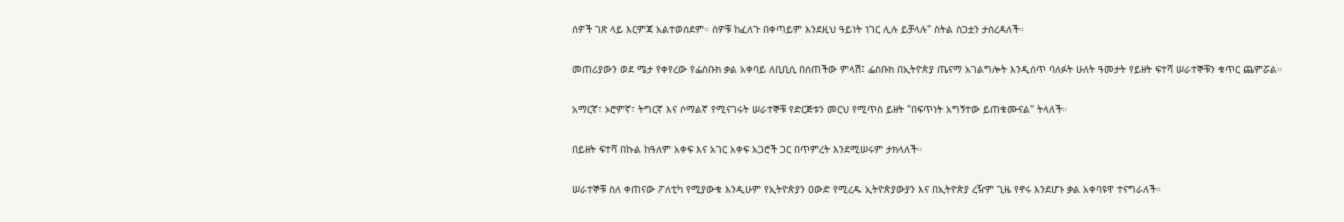ሰዎች ገጽ ላይ እርምጃ አልተወሰደም። ሰዎቹ ከፈለጉ በቀጣይም እንደዚህ ዓይነት ነገር ሊሉ ይቻላሉ" ስትል ስጋቷን ታስረዳለች።

መጠሪያውን ወደ ሜታ የቀየረው የፌስቡክ ቃል አቀባይ ለቢቢሲ በሰጠችው ምላሽ፤ ፌስቡክ በኢትዮጵያ ጤናማ አገልግሎት እንዲሰጥ ባለፉት ሁለት ዓመታት የይዘት ፍተሻ ሠራተኞቹን ቁጥር ጨምሯል።

አማርኛ፣ ኦሮምኛ፣ ትግርኛ እና ሶማልኛ የሚናገሩት ሠራተኞቹ የድርጅቱን መርህ የሚጥስ ይዘት "በፍጥነት አግኝተው ይጠቁሙናል" ትላለች።

በይዘት ፍተሻ በኩል ከዓለም አቀፍ እና አገር አቀፍ አጋሮች ጋር በጥምረት እንደሚሠሩም ታክላለች።

ሠራተኞቹ ስለ ቀጠናው ፖለቲካ የሚያውቁ እንዲሁም የኢትዮጵያን ዐውድ የሚረዱ ኢትዮጵያውያን እና በኢትዮጵያ ረዥም ጊዜ የኖሩ እንደሆኑ ቃል አቀባዩዋ ተናግራለች።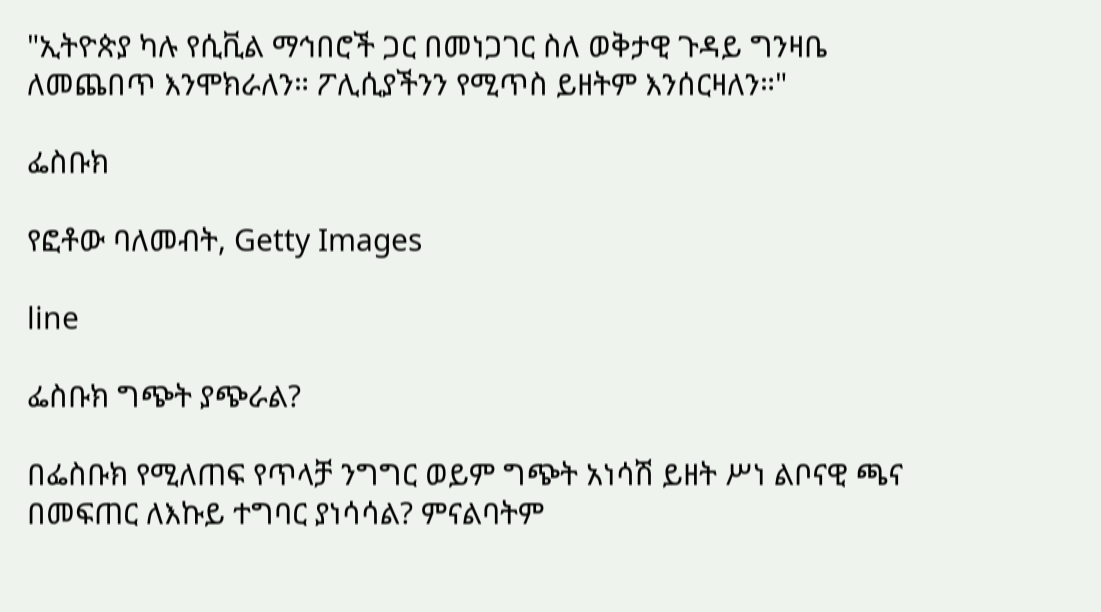"ኢትዮጵያ ካሉ የሲቪል ማኅበሮች ጋር በመነጋገር ስለ ወቅታዊ ጉዳይ ግንዛቤ ለመጨበጥ እንሞክራለን። ፖሊሲያችንን የሚጥስ ይዘትም እንሰርዛለን።"

ፌስቡክ

የፎቶው ባለመብት, Getty Images

line

ፌስቡክ ግጭት ያጭራል?

በፌስቡክ የሚለጠፍ የጥላቻ ንግግር ወይም ግጭት አነሳሽ ይዘት ሥነ ልቦናዊ ጫና በመፍጠር ለእኩይ ተግባር ያነሳሳል? ምናልባትም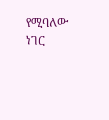የሚባለው ነገር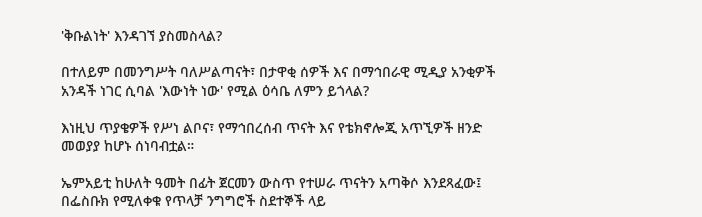'ቅቡልነት' እንዳገኘ ያስመስላል?

በተለይም በመንግሥት ባለሥልጣናት፣ በታዋቂ ሰዎች እና በማኅበራዊ ሚዲያ አንቂዎች አንዳች ነገር ሲባል 'እውነት ነው' የሚል ዕሳቤ ለምን ይጎላል?

እነዚህ ጥያቄዎች የሥነ ልቦና፣ የማኅበረሰብ ጥናት እና የቴክኖሎጂ አጥኚዎች ዘንድ መወያያ ከሆኑ ሰነባብቷል።

ኤምአይቲ ከሁለት ዓመት በፊት ጀርመን ውስጥ የተሠራ ጥናትን አጣቅሶ እንደጻፈው፤ በፌስቡክ የሚለቀቁ የጥላቻ ንግግሮች ስደተኞች ላይ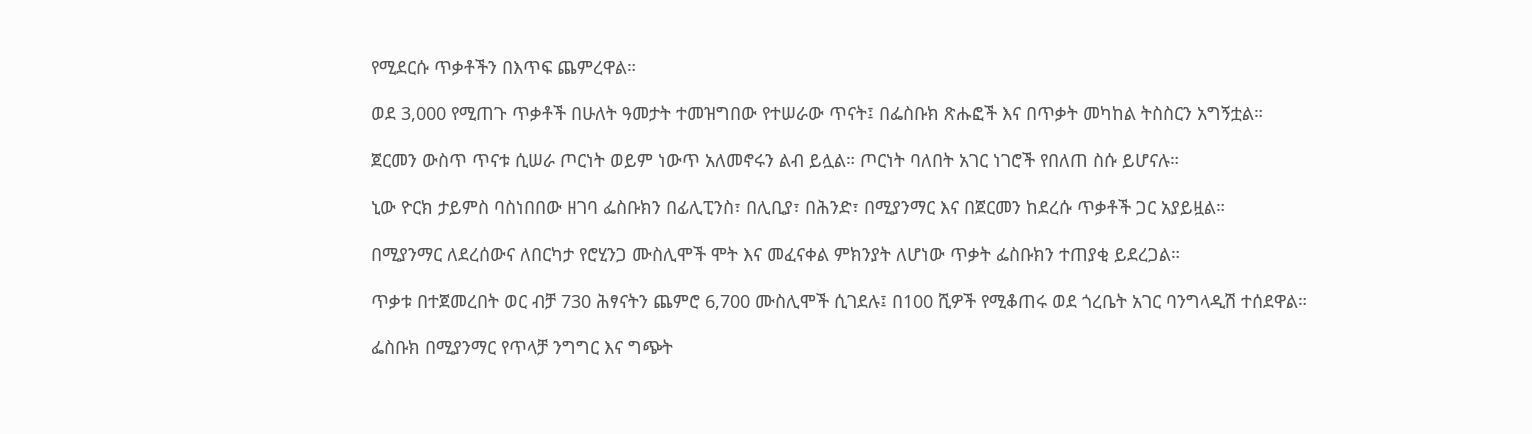የሚደርሱ ጥቃቶችን በእጥፍ ጨምረዋል።

ወደ 3,000 የሚጠጉ ጥቃቶች በሁለት ዓመታት ተመዝግበው የተሠራው ጥናት፤ በፌስቡክ ጽሑፎች እና በጥቃት መካከል ትስስርን አግኝቷል።

ጀርመን ውስጥ ጥናቱ ሲሠራ ጦርነት ወይም ነውጥ አለመኖሩን ልብ ይሏል። ጦርነት ባለበት አገር ነገሮች የበለጠ ስሱ ይሆናሉ።

ኒው ዮርክ ታይምስ ባስነበበው ዘገባ ፌስቡክን በፊሊፒንስ፣ በሊቢያ፣ በሕንድ፣ በሚያንማር እና በጀርመን ከደረሱ ጥቃቶች ጋር አያይዟል።

በሚያንማር ለደረሰውና ለበርካታ የሮሂንጋ ሙስሊሞች ሞት እና መፈናቀል ምክንያት ለሆነው ጥቃት ፌስቡክን ተጠያቂ ይደረጋል።

ጥቃቱ በተጀመረበት ወር ብቻ 730 ሕፃናትን ጨምሮ 6,700 ሙስሊሞች ሲገደሉ፤ በ100 ሺዎች የሚቆጠሩ ወደ ጎረቤት አገር ባንግላዲሽ ተሰደዋል።

ፌስቡክ በሚያንማር የጥላቻ ንግግር እና ግጭት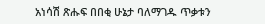አነሳሽ ጽሑፍ በበቂ ሁኔታ ባለማገዱ ጥቃቱን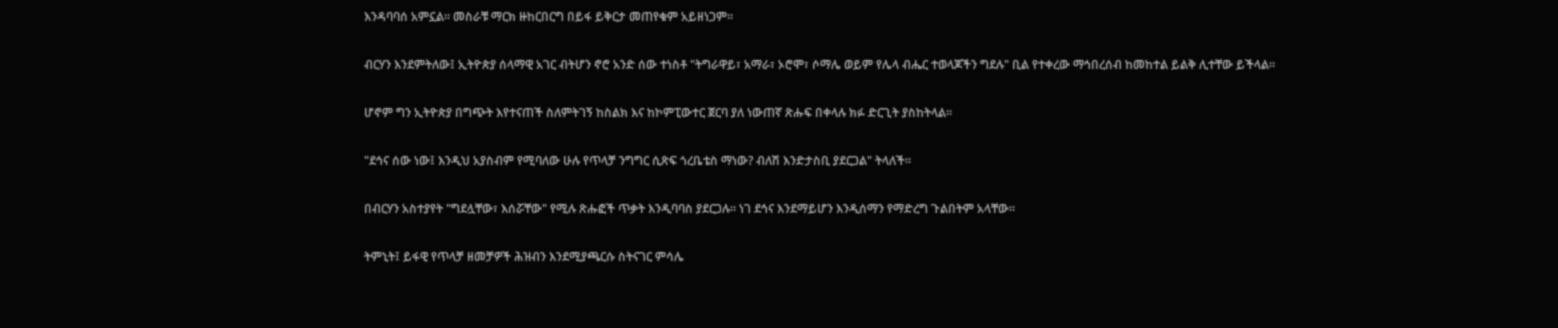እንዳባባሰ አምኗል። መስራቹ ማርክ ዙከርበርግ በይፋ ይቅርታ መጠየቁም አይዘነጋም።

ብርሃን እንደምትለው፤ ኢትዮጵያ ሰላማዊ አገር ብትሆን ኖሮ አንድ ሰው ተነስቶ "ትግራዋይ፣ አማራ፣ ኦሮሞ፣ ሶማሌ ወይም የሌላ ብሔር ተወላጆችን ግደሉ" ቢል የተቀረው ማኅበረሰብ ከመከተል ይልቅ ሊተቸው ይችላል።

ሆኖም ግን ኢትዮጵያ በግጭት እየተናጠች ስለምትገኝ ከስልክ እና ከኮምፒውተር ጀርባ ያለ ነውጠኛ ጽሑፍ በቀላሉ ክፉ ድርጊት ያስከትላል።

"ደኅና ሰው ነው፤ እንዲህ አያስብም የሚባለው ሁሉ የጥላቻ ንግግር ሲጽፍ ጎረቤቴስ ማነው? ብለሽ እንድታስቢ ያደርጋል" ትላለች።

በብርሃን አስተያየት "ግደሏቸው፣ እሰሯቸው" የሚሉ ጽሑፎች ጥቃት እንዲባባስ ያደርጋሉ። ነገ ደኅና እንደማይሆን እንዲሰማን የማድረግ ጉልበትም አላቸው።

ትምኒት፤ ይፋዊ የጥላቻ ዘመቻዎች ሕዝብን እንደሚያጫርሱ ስትናገር ምሳሌ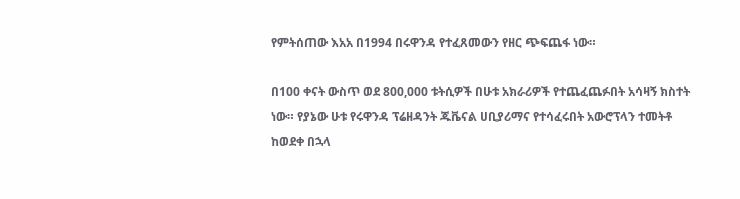የምትሰጠው እአአ በ1994 በሩዋንዳ የተፈጸመውን የዘር ጭፍጨፋ ነው።

በ100 ቀናት ውስጥ ወደ 800,000 ቱትሲዎች በሁቱ አክራሪዎች የተጨፈጨፉበት አሳዛኝ ክስተት ነው። የያኔው ሁቱ የሩዋንዳ ፕሬዘዳንት ጁቬናል ሀቢያሪማና የተሳፈሩበት አውሮፕላን ተመትቶ ከወደቀ በኋላ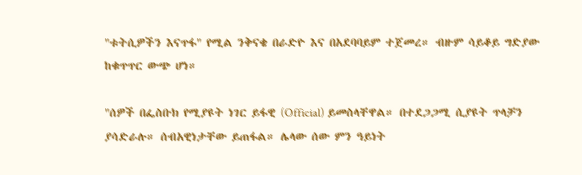"ቱትሲዎችን እናጥፋ" የሚል ንቅናቄ በራድዮ እና በአደባባይም ተጀመረ። ብዙም ሳይቆይ ግድያው ከቁጥጥር ውጭ ሆነ።

"ሰዎች በፌስቡክ የሚያዩት ነገር ይፋዊ (Official) ይመስላቸዋል። በተደጋጋሚ ሲያዩት ጥላቻን ያሳድራሉ። ሰብአዊነታቸው ይጠፋል። ሌላው ሰው ምን ዓይነት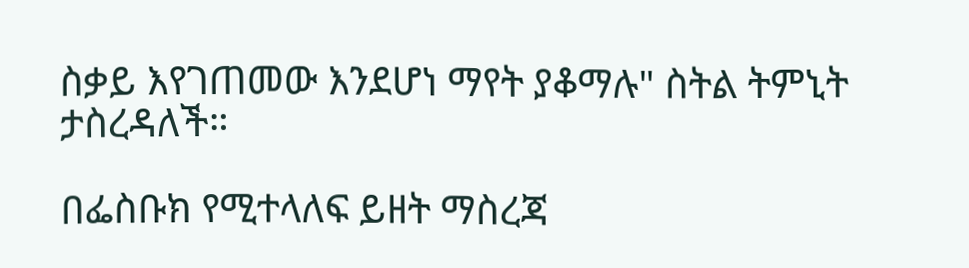ስቃይ እየገጠመው እንደሆነ ማየት ያቆማሉ" ስትል ትምኒት ታስረዳለች።

በፌስቡክ የሚተላለፍ ይዘት ማስረጃ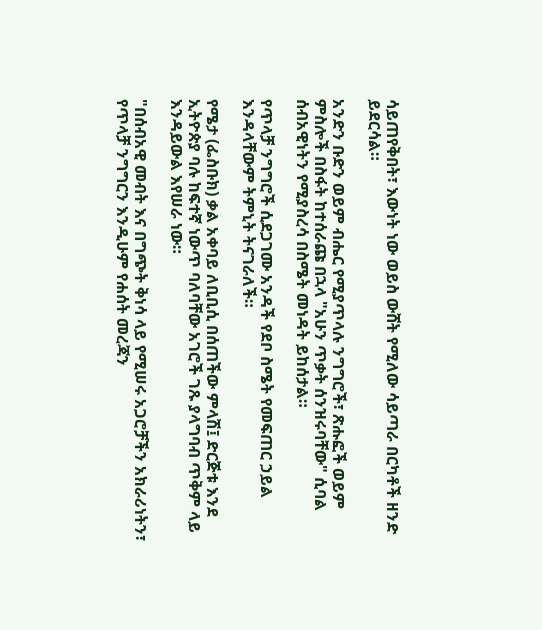ሳይጠየቅበት፣ እውነት ነው ወይስ ውሸት የሚለው ሳይጣራ በርካቶች ዘንድ ይደርሳል።

አንድን ቡድን ወይም ብሔር የሚያጥላሉ ንግግሮች፣ ጽሑፎች ወይም ምስሎች በስፋት ከተሰራጩ በኋላ "አሁን ጥቃት ሰንዝሩባቸው" ሲባል ሰብአዊነትን የሚያስረሳ በስሜት መነዳት ይከሰታል።

የጥላቻ ንግግሮች ሲደጋገሙ አንዳች የደቦ ስሜት የመፍጠር ኃይል እንዳላቸውም ትምኒት ትናገራለች።

የሜታ (ፌስቡክ) ቃል አቀባይ ለቢቢሲ በሰጠችው ምላሽ፤ ድርጅቱ እንደ ኢትዮጵያ ባሉ ከፍተኛ ነውጥ ባለባቸው አገሮች ገጹ ያላግባብ ጥቅም ላይ እንዳይውል እየሠራ ነው።

"በሰብአዊ መብት እና በግጭት ቅነሳ ላይ የሚሠሩ አጋሮቻችን አክራሪነትን፣ የጥላቻ ንግግርን እንዲሁም የሐሰት መረጃን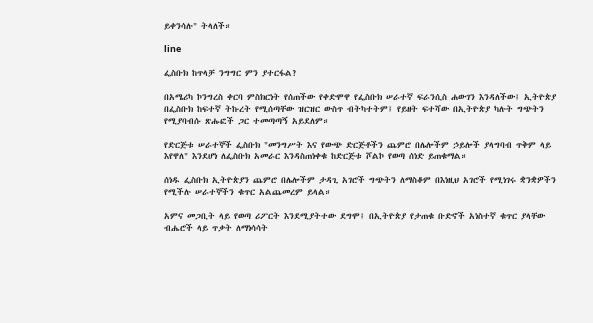ይቀንሳሉ" ትላለች።

line

ፌስቡክ ከጥላቻ ንግግር ምን ያተርፋል?

በአሜሪካ ኮንግረስ ቀርባ ምስክርነት የሰጠችው የቀድሞዋ የፌስቡክ ሠራተኛ ፍራንሲስ ሐውገን እንዳለችው፤ ኢትዮጵያ በፌስቡክ ከፍተኛ ትኩረት የሚሰጣቸው ዝርዝር ውስጥ ብትካተትም፤ የይዘት ፍተሻው በኢትዮጵያ ካሉት ግጭትን የሚያባብሱ ጽሑፎች ጋር ተመጣጣኝ አይደለም።

የድርጅቱ ሠራተኞች ፌስቡክ "መንግሥት እና የውጭ ድርጅቶችን ጨምሮ በሌሎችም ኃይሎች ያላግባብ ጥቅም ላይ እየዋለ" እንደሆነ ለፌስቡክ አመራር እንዳስጠነቀቁ ከድርጅቱ ሾልኮ የወጣ ሰነድ ይጠቁማል።

ሰነዱ ፌስቡክ ኢትዮጵያን ጨምሮ በሌሎችም ታዳጊ አገሮች ግጭትን ለማስቆም በእነዚህ አገሮች የሚነገሩ ቋንቋዎችን የሚችሉ ሠራተኞችን ቁጥር አልጨመረም ይላል።

አምና መጋቢት ላይ የወጣ ሪፖርት እንደሚያትተው ደግሞ፤ በኢትዮጵያ የታጠቁ ቡድኖች አነስተኛ ቁጥር ያላቸው ብሔሮች ላይ ጥቃት ለማነሳሳት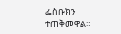ፌስቡክን ተጠቅመዋል።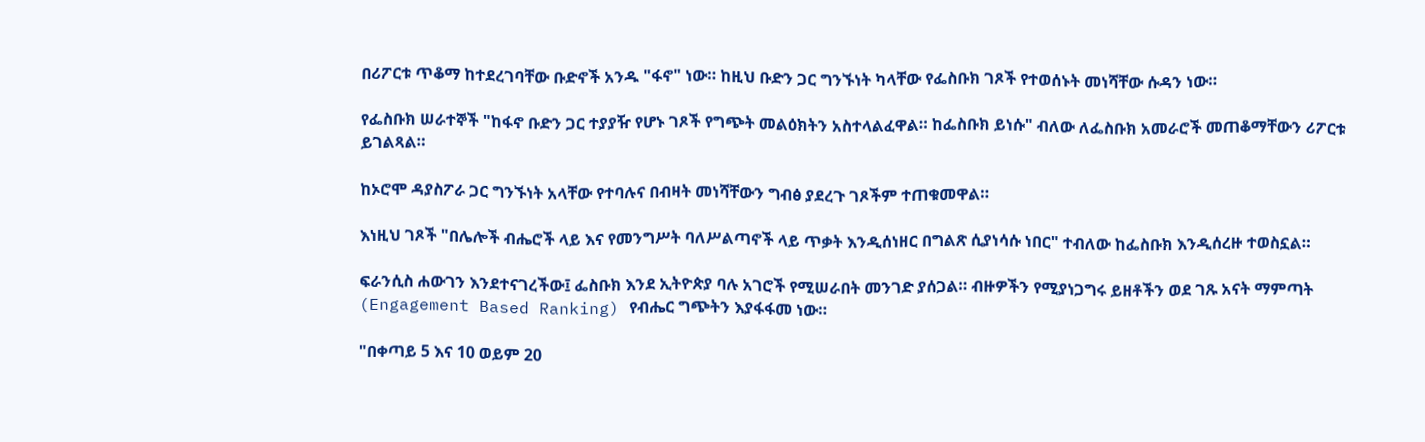በሪፖርቱ ጥቆማ ከተደረገባቸው ቡድኖች አንዱ "ፋኖ" ነው። ከዚህ ቡድን ጋር ግንኙነት ካላቸው የፌስቡክ ገጾች የተወሰኑት መነሻቸው ሱዳን ነው።

የፌስቡክ ሠራተኞች "ከፋኖ ቡድን ጋር ተያያዥ የሆኑ ገጾች የግጭት መልዕክትን አስተላልፈዋል። ከፌስቡክ ይነሱ" ብለው ለፌስቡክ አመራሮች መጠቆማቸውን ሪፖርቱ ይገልጻል።

ከኦሮሞ ዳያስፖራ ጋር ግንኙነት አላቸው የተባሉና በብዛት መነሻቸውን ግብፅ ያደረጉ ገጾችም ተጠቁመዋል።

እነዚህ ገጾች "በሌሎች ብሔሮች ላይ እና የመንግሥት ባለሥልጣኖች ላይ ጥቃት እንዲሰነዘር በግልጽ ሲያነሳሱ ነበር" ተብለው ከፌስቡክ እንዲሰረዙ ተወስኗል።

ፍራንሲስ ሐውገን እንደተናገረችው፤ ፌስቡክ እንደ ኢትዮጵያ ባሉ አገሮች የሚሠራበት መንገድ ያሰጋል። ብዙዎችን የሚያነጋግሩ ይዘቶችን ወደ ገጹ አናት ማምጣት (Engagement Based Ranking) የብሔር ግጭትን እያፋፋመ ነው።

"በቀጣይ 5 እና 10 ወይም 20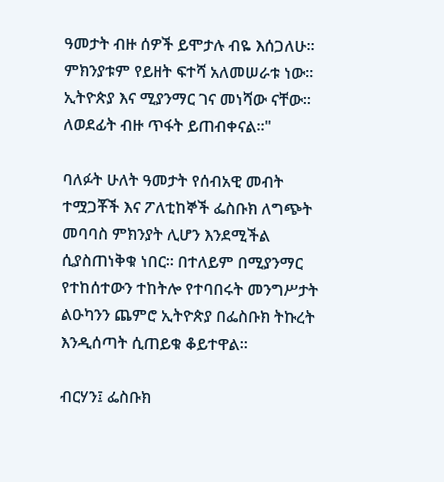ዓመታት ብዙ ሰዎች ይሞታሉ ብዬ እሰጋለሁ። ምክንያቱም የይዘት ፍተሻ አለመሠራቱ ነው። ኢትዮጵያ እና ሚያንማር ገና መነሻው ናቸው። ለወደፊት ብዙ ጥፋት ይጠብቀናል።"

ባለፉት ሁለት ዓመታት የሰብአዊ መብት ተሟጋቾች እና ፖለቲከኞች ፌስቡክ ለግጭት መባባስ ምክንያት ሊሆን እንደሚችል ሲያስጠነቅቁ ነበር። በተለይም በሚያንማር የተከሰተውን ተከትሎ የተባበሩት መንግሥታት ልዑካንን ጨምሮ ኢትዮጵያ በፌስቡክ ትኩረት እንዲሰጣት ሲጠይቁ ቆይተዋል።

ብርሃን፤ ፌስቡክ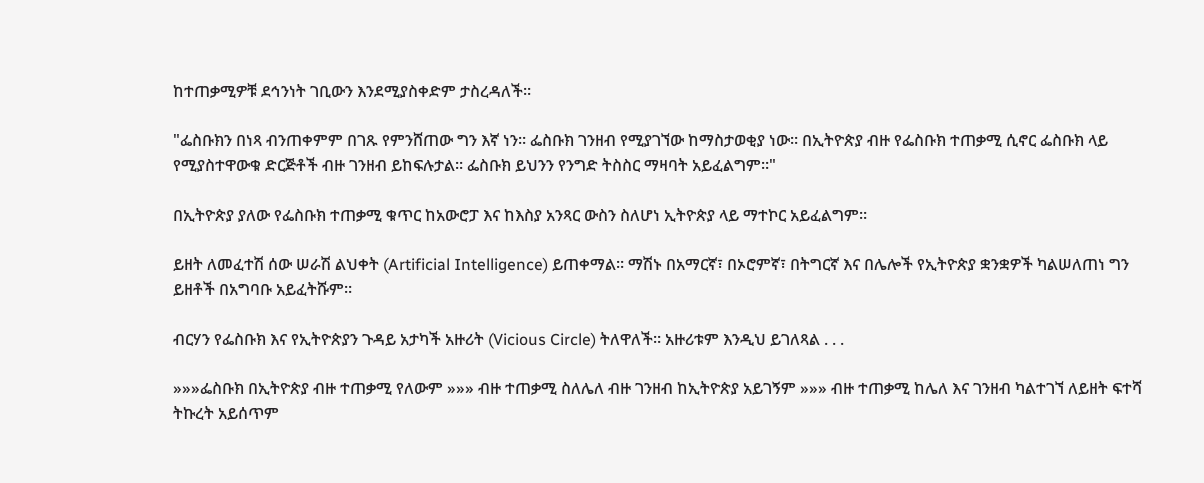ከተጠቃሚዎቹ ደኅንነት ገቢውን እንደሚያስቀድም ታስረዳለች።

"ፌስቡክን በነጻ ብንጠቀምም በገጹ የምንሸጠው ግን እኛ ነን። ፌስቡክ ገንዘብ የሚያገኘው ከማስታወቂያ ነው። በኢትዮጵያ ብዙ የፌስቡክ ተጠቃሚ ሲኖር ፌስቡክ ላይ የሚያስተዋውቁ ድርጅቶች ብዙ ገንዘብ ይከፍሉታል። ፌስቡክ ይህንን የንግድ ትስስር ማዛባት አይፈልግም።"

በኢትዮጵያ ያለው የፌስቡክ ተጠቃሚ ቁጥር ከአውሮፓ እና ከእስያ አንጻር ውስን ስለሆነ ኢትዮጵያ ላይ ማተኮር አይፈልግም።

ይዘት ለመፈተሽ ሰው ሠራሽ ልህቀት (Artificial Intelligence) ይጠቀማል። ማሽኑ በአማርኛ፣ በኦሮምኛ፣ በትግርኛ እና በሌሎች የኢትዮጵያ ቋንቋዎች ካልሠለጠነ ግን ይዘቶች በአግባቡ አይፈትሹም።

ብርሃን የፌስቡክ እና የኢትዮጵያን ጉዳይ አታካች አዙሪት (Vicious Circle) ትለዋለች። አዙሪቱም እንዲህ ይገለጻል . . .

»»»ፌስቡክ በኢትዮጵያ ብዙ ተጠቃሚ የለውም »»» ብዙ ተጠቃሚ ስለሌለ ብዙ ገንዘብ ከኢትዮጵያ አይገኝም »»» ብዙ ተጠቃሚ ከሌለ እና ገንዘብ ካልተገኘ ለይዘት ፍተሻ ትኩረት አይሰጥም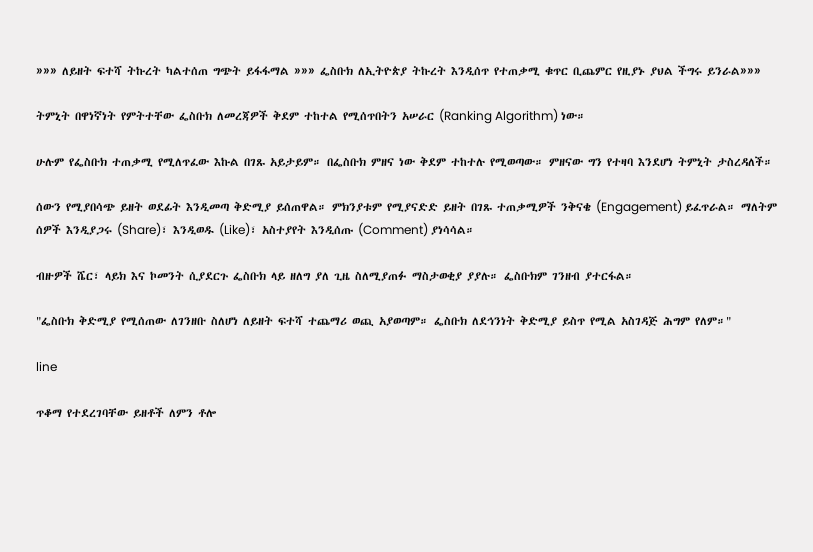»»» ለይዘት ፍተሻ ትኩረት ካልተሰጠ ግጭት ይፋፋማል »»» ፌስቡክ ለኢትዮጵያ ትኩረት እንዲሰጥ የተጠቃሚ ቁጥር ቢጨምር የዚያኑ ያህል ችግሩ ይንራል»»»

ትምኒት በዋነኛነት የምትተቸው ፌስቡክ ለመረጃዎች ቅደም ተከተል የሚሰጥበትን አሠራር (Ranking Algorithm) ነው።

ሁሉም የፌስቡክ ተጠቃሚ የሚለጥፈው እኩል በገጹ አይታይም። በፌስቡክ ምዘና ነው ቅደም ተከተሉ የሚወጣው። ምዘናው ግን የተዛባ እንደሆነ ትምኒት ታስረዳለች።

ሰውን የሚያበሳጭ ይዘት ወደፊት እንዲመጣ ቅድሚያ ይሰጠዋል። ምክንያቱም የሚያናድድ ይዘት በገጹ ተጠቃሚዎች ንቅናቄ (Engagement) ይፈጥራል። ማለትም ሰዎች እንዲያጋሩ (Share)፣ እንዲወዱ (Like)፣ አስተያየት እንዲሰጡ (Comment) ያነሳሳል።

ብዙዎች ሼር፣ ላይክ እና ኮመንት ሲያደርጉ ፌስቡክ ላይ ዘለግ ያለ ጊዜ ስለሚያጠፉ ማስታወቂያ ያያሉ። ፌስቡክም ገንዘብ ያተርፋል።

"ፌስቡክ ቅድሚያ የሚሰጠው ለገንዘቡ ስለሆነ ለይዘት ፍተሻ ተጨማሪ ወጪ አያወጣም። ፌስቡክ ለደኅንነት ቅድሚያ ይስጥ የሚል አስገዳጅ ሕግም የለም።"

line

ጥቆማ የተደረገባቸው ይዘቶች ለምን ቶሎ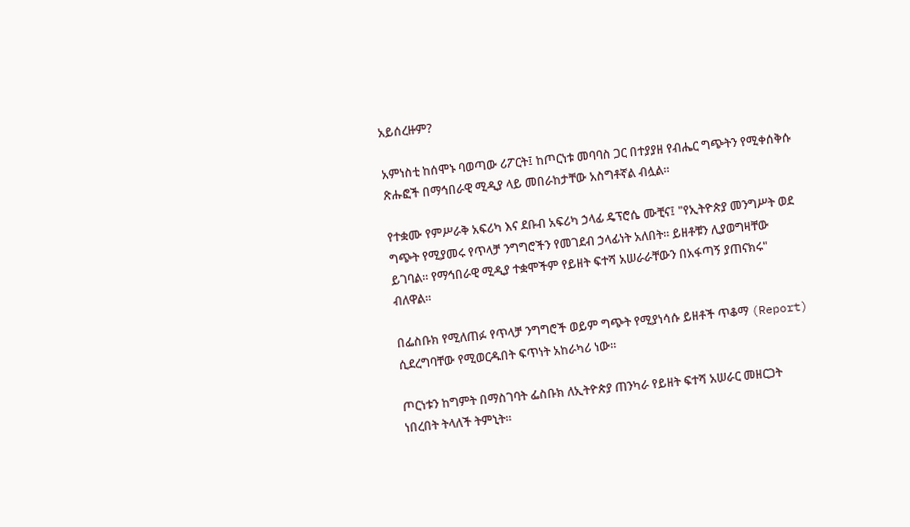አይሰረዙም?

አምነስቲ ከሰሞኑ ባወጣው ሪፖርት፤ ከጦርነቱ መባባስ ጋር በተያያዘ የብሔር ግጭትን የሚቀሰቅሱ ጽሑፎች በማኅበራዊ ሚዲያ ላይ መበራከታቸው አስግቶኛል ብሏል።

የተቋሙ የምሥራቅ አፍሪካ እና ደቡብ አፍሪካ ኃላፊ ዴፕሮሴ ሙቺና፤ "የኢትዮጵያ መንግሥት ወደ ግጭት የሚያመሩ የጥላቻ ንግግሮችን የመገደብ ኃላፊነት አለበት። ይዘቶቹን ሊያወግዛቸው ይገባል። የማኅበራዊ ሚዲያ ተቋሞችም የይዘት ፍተሻ አሠራራቸውን በአፋጣኝ ያጠናክሩ" ብለዋል።

በፌስቡክ የሚለጠፉ የጥላቻ ንግግሮች ወይም ግጭት የሚያነሳሱ ይዘቶች ጥቆማ (Report) ሲደረግባቸው የሚወርዱበት ፍጥነት አከራካሪ ነው።

ጦርነቱን ከግምት በማስገባት ፌስቡክ ለኢትዮጵያ ጠንካራ የይዘት ፍተሻ አሠራር መዘርጋት ነበረበት ትላለች ትምኒት።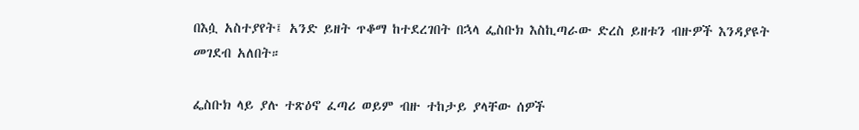በእሷ አስተያየት፤ አንድ ይዘት ጥቆማ ከተደረገበት በኋላ ፌስቡክ እስኪጣራው ድረስ ይዘቱን ብዙዎች እንዳያዩት መገደብ አለበት።

ፌስቡክ ላይ ያሉ ተጽዕኖ ፈጣሪ ወይም ብዙ ተከታይ ያላቸው ሰዎች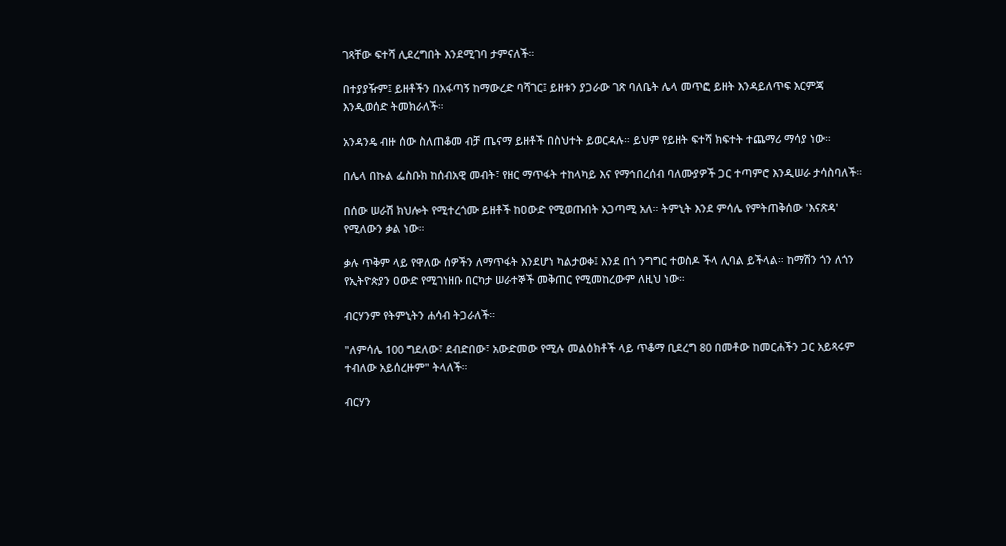ገጻቸው ፍተሻ ሊደረግበት እንደሚገባ ታምናለች።

በተያያዥም፤ ይዘቶችን በአፋጣኝ ከማውረድ ባሻገር፤ ይዘቱን ያጋራው ገጽ ባለቤት ሌላ መጥፎ ይዘት እንዳይለጥፍ እርምጃ እንዲወሰድ ትመክራለች።

አንዳንዴ ብዙ ሰው ስለጠቆመ ብቻ ጤናማ ይዘቶች በስህተት ይወርዳሉ። ይህም የይዘት ፍተሻ ክፍተት ተጨማሪ ማሳያ ነው።

በሌላ በኩል ፌስቡክ ከሰብአዊ መብት፣ የዘር ማጥፋት ተከላካይ እና የማኅበረሰብ ባለሙያዎች ጋር ተጣምሮ እንዲሠራ ታሳስባለች።

በሰው ሠራሽ ክህሎት የሚተረጎሙ ይዘቶች ከዐውድ የሚወጡበት አጋጣሚ አለ። ትምኒት እንደ ምሳሌ የምትጠቅሰው 'እናጽዳ' የሚለውን ቃል ነው።

ቃሉ ጥቅም ላይ የዋለው ሰዎችን ለማጥፋት እንደሆነ ካልታወቀ፤ እንደ በጎ ንግግር ተወስዶ ችላ ሊባል ይችላል። ከማሽን ጎን ለጎን የኢትዮጵያን ዐውድ የሚገነዘቡ በርካታ ሠራተኞች መቅጠር የሚመከረውም ለዚህ ነው።

ብርሃንም የትምኒትን ሐሳብ ትጋራለች።

"ለምሳሌ 100 ግደለው፣ ደብድበው፣ አውድመው የሚሉ መልዕክቶች ላይ ጥቆማ ቢደረግ 80 በመቶው ከመርሐችን ጋር አይጻሩም ተብለው አይሰረዙም" ትላለች።

ብርሃን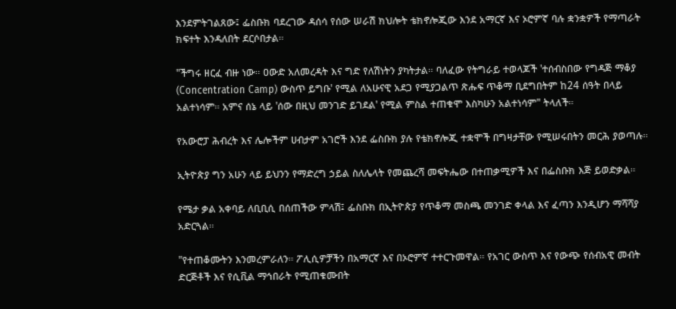እንደምትገልጸው፤ ፌስቡክ ባደረገው ዳሰሳ የሰው ሠራሽ ክህሎት ቴክኖሎጂው እንደ አማርኛ እና ኦሮምኛ ባሉ ቋንቋዎች የማጣራት ክፍተት እንዳለበት ደርሶበታል።

"ችግሩ ዘርፈ ብዙ ነው። ዐውድ አለመረዳት እና ግድ የለሽነትን ያካትታል። ባለፈው የትግራይ ተወላጆች 'ተሰብስበው የግዳጅ ማቆያ (Concentration Camp) ውስጥ ይግቡ' የሚል ለአሁናዊ አደጋ የሚያጋልጥ ጽሑፍ ጥቆማ ቢደግበትም ከ24 ሰዓት በላይ አልተነሳም። አምና ሰኔ ላይ 'ሰው በዚህ መንገድ ይገደል' የሚል ምስል ተጠቁሞ እስካሁን አልተነሳም" ትላለች።

የአውሮፓ ሕብረት እና ሌሎችም ሀብታም አገሮች እንደ ፌስቡክ ያሉ የቴክኖሎጂ ተቋሞች በግዛታቸው የሚሠሩበትን መርሕ ያወጣሉ።

ኢትዮጵያ ግን አሁን ላይ ይህንን የማድረግ ኃይል ስለሌላት የመጨረሻ መፍትሔው በተጠቃሚዎች እና በፌስቡክ እጅ ይወድቃል።

የሜታ ቃል አቀባይ ለቢቢሲ በሰጠችው ምላሽ፤ ፌስቡክ በኢትዮጵያ የጥቆማ መስጫ መንገድ ቀላል እና ፈጣን እንዲሆን ማሻሻያ አድርጓል።

"የተጠቆሙትን እንመረምራለን። ፖሊሲዎቻችን በአማርኛ እና በኦሮምኛ ተተርጉመዋል። የአገር ውስጥ እና የውጭ የሰብአዊ መብት ድርጅቶች እና የሲቪል ማኅበራት የሚጠቁሙበት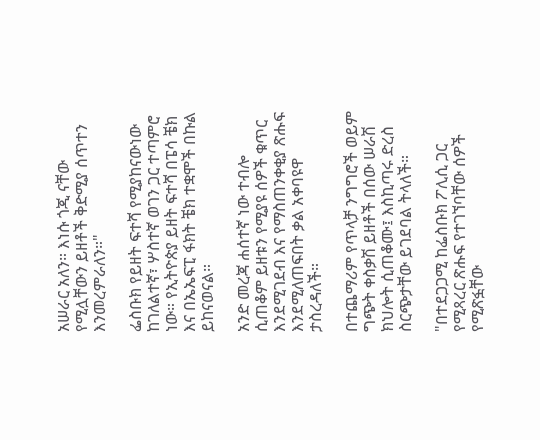አሠራር አለን። እነሱ ጎጂ ናቸው የሚሏቸውን ይዘቶች ቅድሚያ ሰጥተን እንመረምራለን።"

ፌስቡክ የይዘት ፍተሻ የሚያከናውነው ከገለልተኛ፣ ሦስተኛ ወገን ጋር ተጣምሮ ነው። የኢትዮጵያ ይዘት ፍተሻ በፔሳ ቼክ እና በኤኤፍፒ ፋክት ቼክ ተቋሞች በኩል ይከናወናል።

አንድ መረጃ ሐሰተኛ ነው ተብሎ ሲጠቆም ይዘቱን የሚያዩ ሰዎች ቁጥር እንደሚገደብ እና የማስጠንቀቂያ ጽሑፍ እንደሚለጠፍበት ቃል አቀባዩዋ ታስረዳለች።

በተጨማሪም የጥላቻ ንግግሮች ወይም ግጭት ቀስቃሽ ይዘቶች በሰው ሠራሽ ክህሎት ሲጠቆሙ፤ እስኪጣሩ ድረስ ስርጭታቸው ይገደባል ትላለች።

"በተደጋጋሚ ከፌስቡክ ፖሊሲ ጋር የሚጻረር ጽሑፍ የተገኘባቸው ሰዎች የሚጽፏቸው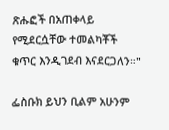ጽሑፎች በአጠቀላይ የሚደርሷቸው ተመልካቾች ቁጥር እንዲገደብ እናደርጋለን።"

ፌስቡክ ይህን ቢልም አሁንም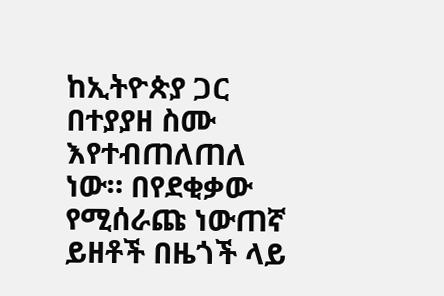ከኢትዮጵያ ጋር በተያያዘ ስሙ እየተብጠለጠለ ነው። በየደቂቃው የሚሰራጩ ነውጠኛ ይዘቶች በዜጎች ላይ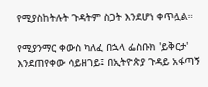የሚያስከትሉት ጉዳትም ስጋት እንደሆነ ቀጥሏል።

የሚያንማር ቀውስ ካለፈ በኋላ ፌስቡክ 'ይቅርታ' እንደጠየቀው ሳይዘገይ፤ በኢትዮጵያ ጉዳይ አፋጣኝ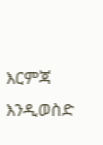እርምጃ እንዲወስድ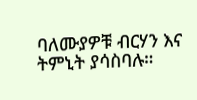ባለሙያዎቹ ብርሃን እና ትምኒት ያሳስባሉ።